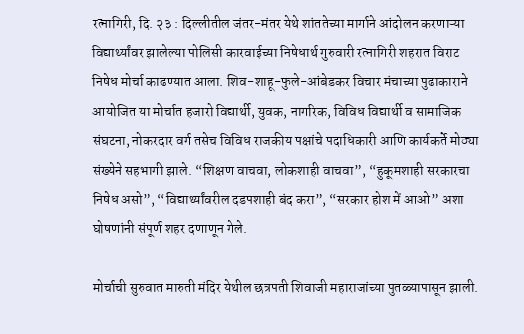रत्नागिरी, दि. २३ : दिल्लीतील जंतर-मंतर येथे शांततेच्या मार्गाने आंदोलन करणाऱ्या विद्यार्थ्यांवर झालेल्या पोलिसी कारवाईच्या निषेधार्थ गुरुवारी रत्नागिरी शहरात विराट निषेध मोर्चा काढण्यात आला. शिव-शाहू-फुले-आंबेडकर विचार मंचाच्या पुढाकाराने आयोजित या मोर्चात हजारो विद्यार्थी, युवक, नागरिक, विविध विद्यार्थी व सामाजिक संघटना, नोकरदार वर्ग तसेच विविध राजकीय पक्षांचे पदाधिकारी आणि कार्यकर्ते मोठ्या संख्येने सहभागी झाले. “शिक्षण वाचवा, लोकशाही वाचवा”, “हुकूमशाही सरकारचा निषेध असो”, “विद्यार्थ्यांवरील दडपशाही बंद करा”, “सरकार होश में आओ” अशा घोषणांनी संपूर्ण शहर दणाणून गेले.

मोर्चाची सुरुवात मारुती मंदिर येथील छत्रपती शिवाजी महाराजांच्या पुतळ्यापासून झाली.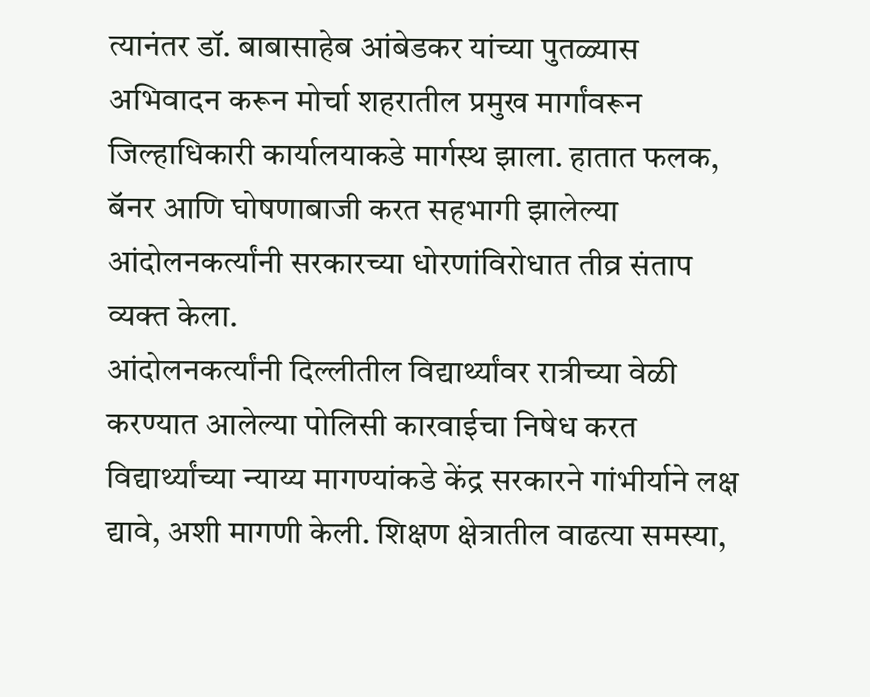त्यानंतर डॉ. बाबासाहेब आंबेडकर यांच्या पुतळ्यास अभिवादन करून मोर्चा शहरातील प्रमुख मार्गांवरून जिल्हाधिकारी कार्यालयाकडे मार्गस्थ झाला. हातात फलक, बॅनर आणि घोषणाबाजी करत सहभागी झालेल्या आंदोलनकर्त्यांनी सरकारच्या धोरणांविरोधात तीव्र संताप व्यक्त केला.
आंदोलनकर्त्यांनी दिल्लीतील विद्यार्थ्यांवर रात्रीच्या वेळी करण्यात आलेल्या पोलिसी कारवाईचा निषेध करत विद्यार्थ्यांच्या न्याय्य मागण्यांकडे केंद्र सरकारने गांभीर्याने लक्ष द्यावे, अशी मागणी केली. शिक्षण क्षेत्रातील वाढत्या समस्या,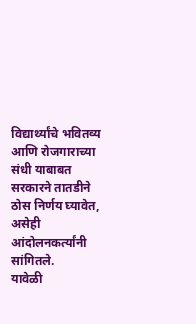विद्यार्थ्यांचे भवितव्य आणि रोजगाराच्या संधी याबाबत सरकारने तातडीने ठोस निर्णय घ्यावेत, असेही आंदोलनकर्त्यांनी सांगितले.
यावेळी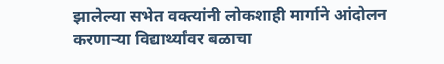झालेल्या सभेत वक्त्यांनी लोकशाही मार्गाने आंदोलन करणाऱ्या विद्यार्थ्यांवर बळाचा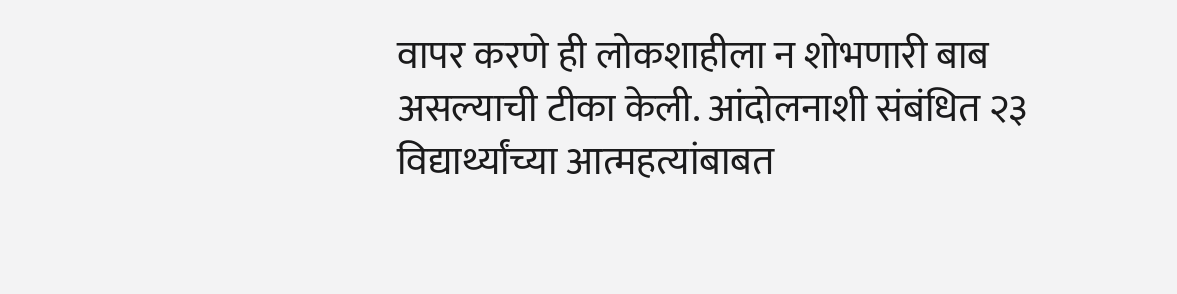वापर करणे ही लोकशाहीला न शोभणारी बाब असल्याची टीका केली. आंदोलनाशी संबंधित २३ विद्यार्थ्यांच्या आत्महत्यांबाबत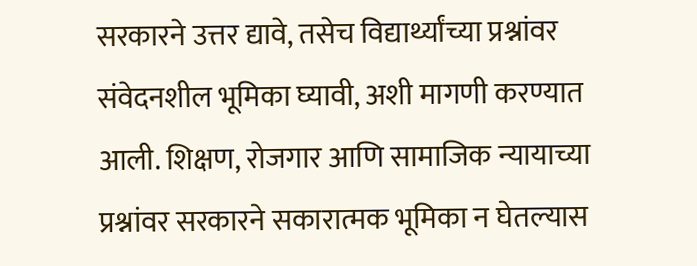सरकारने उत्तर द्यावे, तसेच विद्यार्थ्यांच्या प्रश्नांवर संवेदनशील भूमिका घ्यावी, अशी मागणी करण्यात आली. शिक्षण, रोजगार आणि सामाजिक न्यायाच्या प्रश्नांवर सरकारने सकारात्मक भूमिका न घेतल्यास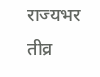राज्यभर तीव्र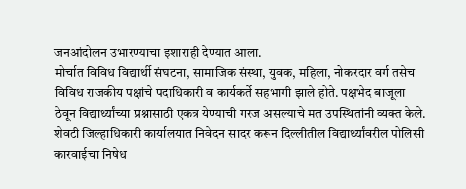जनआंदोलन उभारण्याचा इशाराही देण्यात आला.
मोर्चात विविध विद्यार्थी संघटना, सामाजिक संस्था, युवक, महिला, नोकरदार वर्ग तसेच विविध राजकीय पक्षांचे पदाधिकारी व कार्यकर्ते सहभागी झाले होते. पक्षभेद बाजूला ठेवून विद्यार्थ्यांच्या प्रश्नासाठी एकत्र येण्याची गरज असल्याचे मत उपस्थितांनी व्यक्त केले. शेवटी जिल्हाधिकारी कार्यालयात निवेदन सादर करून दिल्लीतील विद्यार्थ्यांवरील पोलिसी कारवाईचा निषेध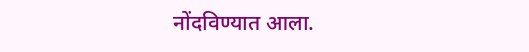नोंदविण्यात आला.